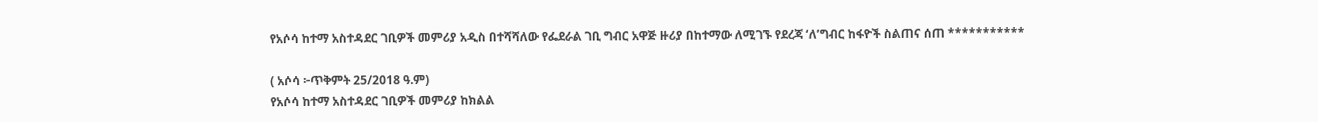የአሶሳ ከተማ አስተዳደር ገቢዎች መምሪያ አዲስ በተሻሻለው የፌደራል ገቢ ግብር አዋጅ ዙሪያ በከተማው ለሚገኙ የደረጃ ‘ለ’ግብር ከፋዮች ስልጠና ሰጠ ***********

( አሶሳ ፦ጥቅምት 25/2018 ዓ.ም)
የአሶሳ ከተማ አስተዳደር ገቢዎች መምሪያ ከክልል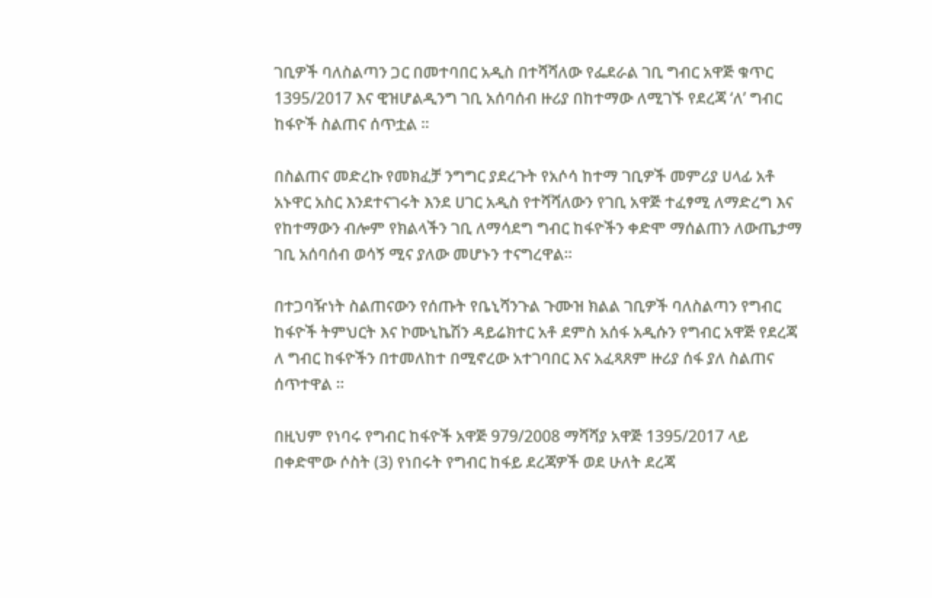ገቢዎች ባለስልጣን ጋር በመተባበር አዲስ በተሻሻለው የፌደራል ገቢ ግብር አዋጅ ቁጥር 1395/2017 እና ዊዝሆልዲንግ ገቢ አሰባሰብ ዙሪያ በከተማው ለሚገኙ የደረጃ ‘ለ’ ግብር ከፋዮች ስልጠና ሰጥቷል ።

በስልጠና መድረኩ የመክፈቻ ንግግር ያደረጉት የአሶሳ ከተማ ገቢዎች መምሪያ ሀላፊ አቶ አኑዋር አስር እንደተናገሩት እንደ ሀገር አዲስ የተሻሻለውን የገቢ አዋጅ ተፈፃሚ ለማድረግ እና የከተማውን ብሎም የክልላችን ገቢ ለማሳደግ ግብር ከፋዮችን ቀድሞ ማሰልጠን ለውጤታማ ገቢ አሰባሰብ ወሳኝ ሚና ያለው መሆኑን ተናግረዋል።

በተጋባዥነት ስልጠናውን የሰጡት የቤኒሻንጉል ጉሙዝ ክልል ገቢዎች ባለስልጣን የግብር ከፋዮች ትምህርት እና ኮሙኒኬሽን ዳይሬክተር አቶ ደምስ አሰፋ አዲሱን የግብር አዋጅ የደረጃ ለ ግብር ከፋዮችን በተመለከተ በሚኖረው አተገባበር እና አፈጻጸም ዙሪያ ሰፋ ያለ ስልጠና ሰጥተዋል ።

በዚህም የነባሩ የግብር ከፋዮች አዋጅ 979/2008 ማሻሻያ አዋጅ 1395/2017 ላይ በቀድሞው ሶስት (3) የነበሩት የግብር ከፋይ ደረጃዎች ወደ ሁለት ደረጃ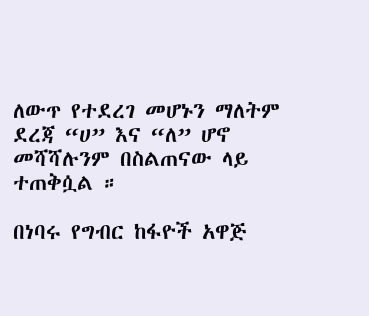ለውጥ የተደረገ መሆኑን ማለትም ደረጃ “ሀ” እና “ለ” ሆኖ መሻሻሉንም በስልጠናው ላይ ተጠቅሷል ።

በነባሩ የግብር ከፋዮች አዋጅ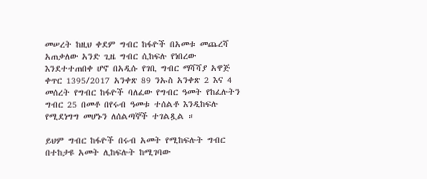መሠረት ከዚህ ቀደም ግብር ከፋዮች በአመቱ መጨረሻ አጠቃለው አንድ ጊዜ ግብር ሲከፍሉ የነበረው እንደተተጠበቀ ሆኖ በአዲሱ የገቢ ግብር ማሻሻያ አዋጅ ቀጥር 1395/2017 አንቀጽ 89 ንኡስ አንቀጽ 2 እና 4 መሰረት የግብር ከፋዮች ባለፈው የግብር ዓመት የከፈሉትን ግብር 25 በመቶ በየሩብ ዓመቱ ተሰልቶ እንዲከፍሉ የሚደነግግ መሆኑን ለሰልጣኞች ተገልጿል ።

ይህም ግብር ከፋዮች በሩብ አመት የሚከፍሉት ግብር በተከታዩ አመት ሊከፍሉት ከሚገባው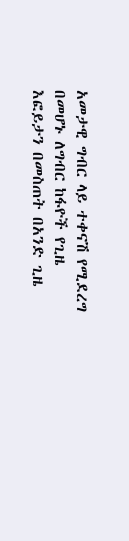አመታዊ ግብር ላይ ተቀናሽ የሚደረግ በመሆኑ ለግብር ከፋዮች የጊዜ እፎይታን በመስጠት በአንድ ጊዜ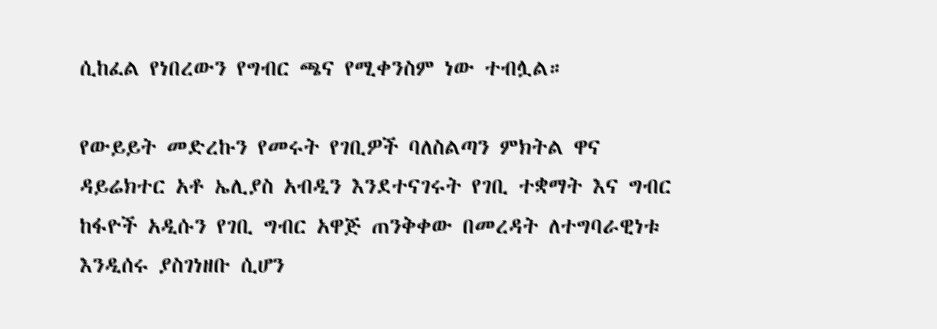ሲከፈል የነበረውን የግብር ጫና የሚቀንስም ነው ተብሏል።

የውይይት መድረኩን የመሩት የገቢዎች ባለስልጣን ምክትል ዋና ዳይሬክተር አቶ ኤሊያስ አብዲን እንደተናገሩት የገቢ ተቋማት እና ግብር ከፋዮች አዲሱን የገቢ ግብር አዋጅ ጠንቅቀው በመረዳት ለተግባራዊነቱ እንዲሰሩ ያስገነዘቡ ሲሆን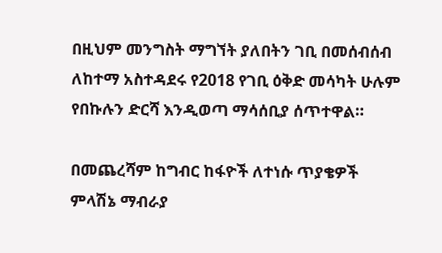በዚህም መንግስት ማግኘት ያለበትን ገቢ በመሰብሰብ ለከተማ አስተዳደሩ የ2018 የገቢ ዕቅድ መሳካት ሁሉም የበኩሉን ድርሻ እንዲወጣ ማሳሰቢያ ሰጥተዋል።

በመጨረሻም ከግብር ከፋዮች ለተነሱ ጥያቄዎች ምላሽኔ ማብራያ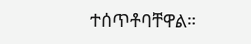ተሰጥቶባቸዋል።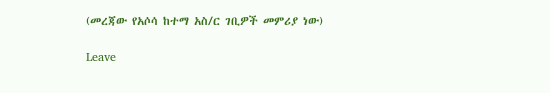(መረጃው የአሶሳ ከተማ አስ/ር ገቢዎች መምሪያ ነው)

Leave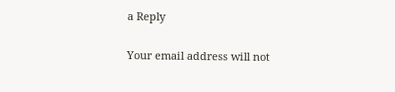a Reply

Your email address will not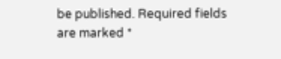be published. Required fields are marked *